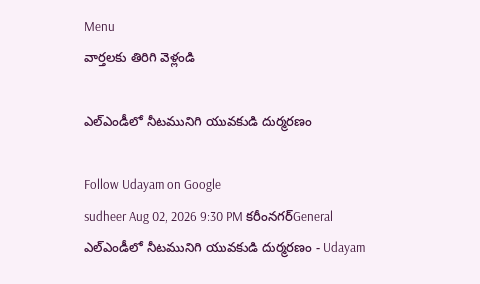Menu
వార్తలకు తిరిగి వెళ్లండి

ఎల్‌ఎండీలో నీటమునిగి యువకుడి దుర్మరణం

Follow Udayam on Google
sudheer Aug 02, 2026 9:30 PM కరీంనగర్General
ఎల్‌ఎండీలో నీటమునిగి యువకుడి దుర్మరణం - Udayam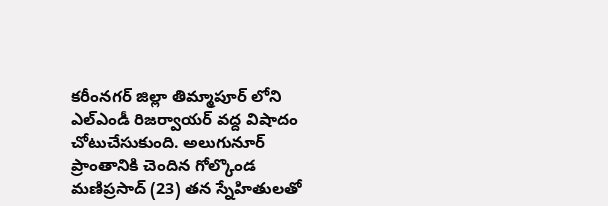కరీంనగర్ జిల్లా తిమ్మాపూర్ లోని ఎల్‌ఎండీ రిజర్వాయర్ వద్ద విషాదం చోటుచేసుకుంది. అలుగునూర్ ప్రాంతానికి చెందిన గోల్కొండ మణిప్రసాద్ (23) తన స్నేహితులతో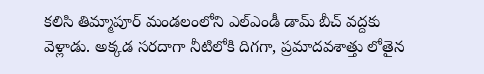కలిసి తిమ్మాపూర్ మండలంలోని ఎల్‌ఎండీ డామ్ బీచ్‌ వద్దకు వెళ్లాడు. అక్కడ సరదాగా నీటిలోకి దిగగా, ప్రమాదవశాత్తు లోతైన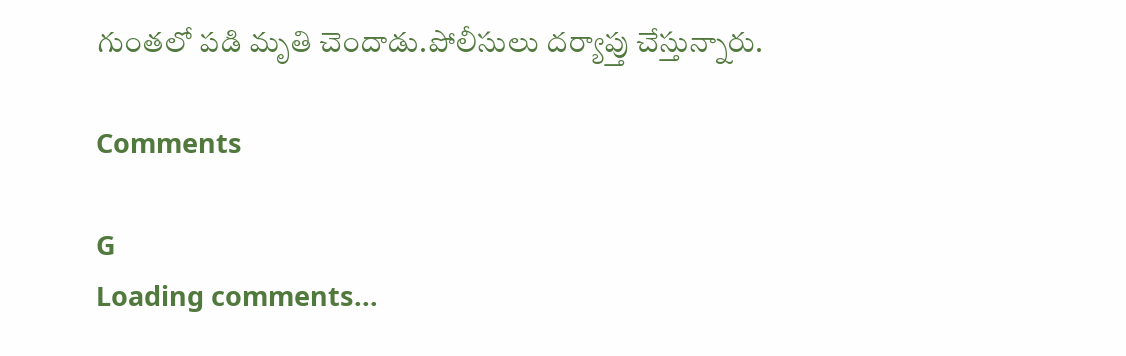గుంతలో పడి మృతి చెందాడు.పోలీసులు దర్యాప్తు చేస్తున్నారు.

Comments

G
Loading comments...